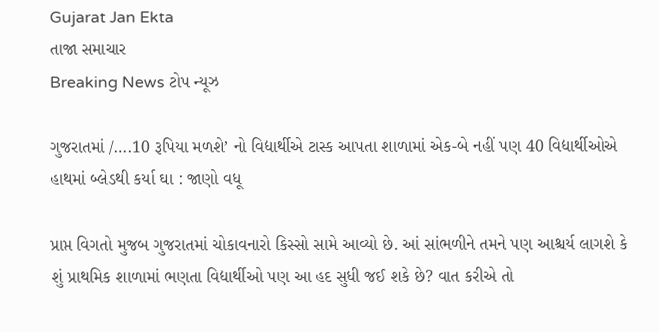Gujarat Jan Ekta
તાજા સમાચાર
Breaking News ટોપ ન્યૂઝ

ગુજરાતમાં /….10 રૂપિયા મળશે’ નો વિદ્યાર્થીએ ટાસ્ક આપતા શાળામાં એક-બે નહીં પણ 40 વિદ્યાર્થીઓએ હાથમાં બ્લેડથી કર્યા ઘા : જાણો વધૂ

પ્રાપ્ત વિગતો મુજબ ગુજરાતમાં ચોકાવનારો કિસ્સો સામે આવ્યો છે. આં સાંભળીને તમને પણ આશ્ચર્ય લાગશે કે શું પ્રાથમિક શાળામાં ભણતા વિદ્યાર્થીઓ પણ આ હદ સુધી જઈ શકે છે? વાત કરીએ તો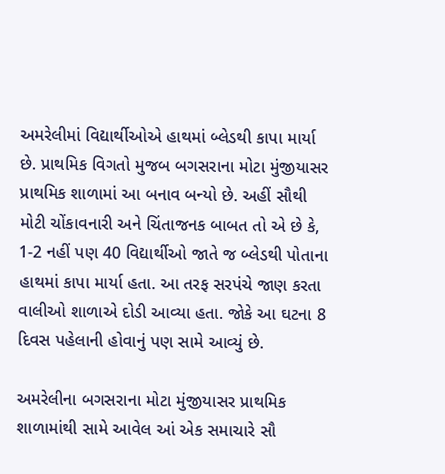અમરેલીમાં વિદ્યાર્થીઓએ હાથમાં બ્લેડથી કાપા માર્યા છે. પ્રાથમિક વિગતો મુજબ બગસરાના મોટા મુંજીયાસર પ્રાથમિક શાળામાં આ બનાવ બન્યો છે. અહીં સૌથી મોટી ચોંકાવનારી અને ચિંતાજનક બાબત તો એ છે કે, 1-2 નહીં પણ 40 વિદ્યાર્થીઓ જાતે જ બ્લેડથી પોતાના હાથમાં કાપા માર્યા હતા. આ તરફ સરપંચે જાણ કરતા વાલીઓ શાળાએ દોડી આવ્યા હતા. જોકે આ ઘટના 8 દિવસ પહેલાની હોવાનું પણ સામે આવ્યું છે.

અમરેલીના બગસરાના મોટા મુંજીયાસર પ્રાથમિક શાળામાંથી સામે આવેલ આં એક સમાચારે સૌ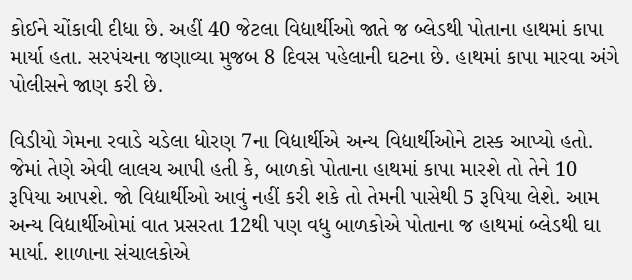કોઈને ચોંકાવી દીધા છે. અહીં 40 જેટલા વિદ્યાર્થીઓ જાતે જ બ્લેડથી પોતાના હાથમાં કાપા માર્યા હતા. સરપંચના જણાવ્યા મુજબ 8 દિવસ પહેલાની ઘટના છે. હાથમાં કાપા મારવા અંગે પોલીસને જાણ કરી છે.

વિડીયો ગેમના રવાડે ચડેલા ધોરણ 7ના વિદ્યાર્થીએ અન્ય વિદ્યાર્થીઓને ટાસ્ક આપ્યો હતો. જેમાં તેણે એવી લાલચ આપી હતી કે, બાળકો પોતાના હાથમાં કાપા મારશે તો તેને 10 રૂપિયા આપશે. જો વિદ્યાર્થીઓ આવું નહીં કરી શકે તો તેમની પાસેથી 5 રૂપિયા લેશે. આમ અન્ય વિદ્યાર્થીઓમાં વાત પ્રસરતા 12થી પણ વધુ બાળકોએ પોતાના જ હાથમાં બ્લેડથી ઘા માર્યા. શાળાના સંચાલકોએ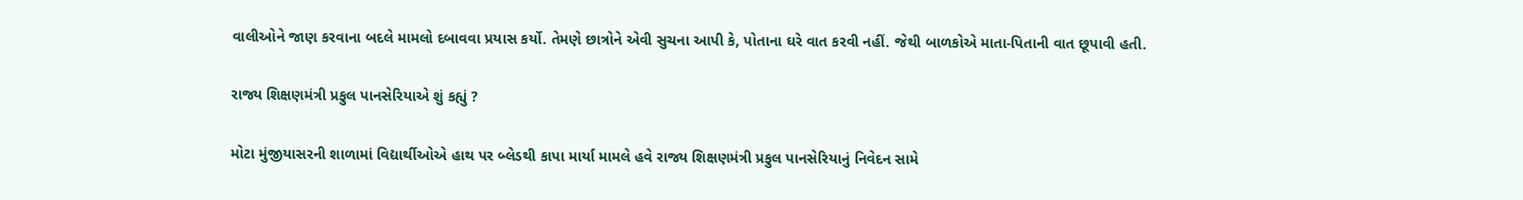વાલીઓને જાણ કરવાના બદલે મામલો દબાવવા પ્રયાસ કર્યો. તેમણે છાત્રોને એવી સુચના આપી કે, પોતાના ઘરે વાત કરવી નહીં. જેથી બાળકોએ માતા-પિતાની વાત છૂપાવી હતી.

રાજ્ય શિક્ષણમંત્રી પ્રફુલ પાનસેરિયાએ શું કહ્યું ?

મોટા મુંજીયાસરની શાળામાં વિદ્યાર્થીઓએ હાથ પર બ્લેડથી કાપા માર્યા મામલે હવે રાજ્ય શિક્ષણમંત્રી પ્રફુલ પાનસેરિયાનું નિવેદન સામે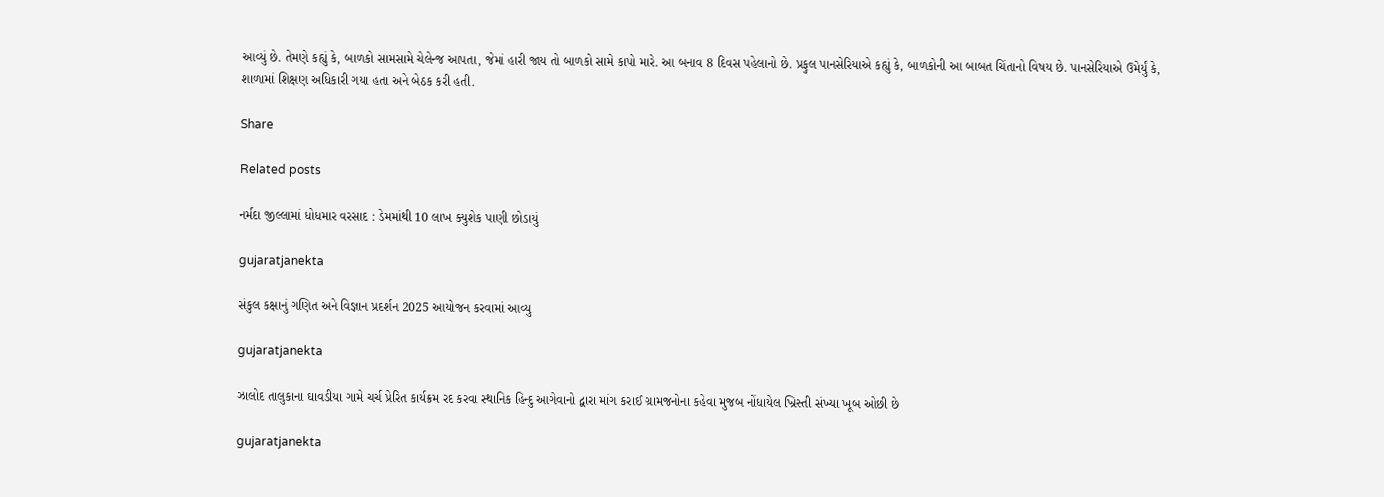આવ્યું છે. તેમણે કહ્યું કે, બાળકો સામસામે ચેલેન્જ આપતા, જેમાં હારી જાય તો બાળકો સામે કાપો મારે. આ બનાવ 8 દિવસ પહેલાનો છે. પ્રફુલ પાનસેરિયાએ કહ્યું કે, બાળકોની આ બાબત ચિંતાનો વિષય છે. પાનસેરિયાએ ઉમેર્યું કે, શાળામાં શિક્ષણ અધિકારી ગયા હતા અને બેઠક કરી હતી.

Share

Related posts

નર્મદા જીલ્લામાં ધોધમાર વરસાદ : ડેમમાંથી 10 લાખ ક્યુશેક પાણી છોડાયું

gujaratjanekta

સંકુલ કક્ષાનું ગણિત અને વિજ્ઞાન પ્રદર્શન 2025 આયોજન કરવામાં આવ્યુ

gujaratjanekta

ઝાલોદ તાલુકાના ઘાવડીયા ગામે ચર્ચ પ્રેરિત કાર્યક્રમ રદ કરવા સ્થાનિક હિન્દુ આગેવાનો દ્વારા માંગ કરાઈ ગ્રામજનોના કહેવા મુજબ નોંધાયેલ ખ્રિસ્તી સંખ્યા ખૂબ ઓછી છે

gujaratjanekta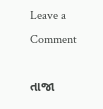Leave a Comment

તાજા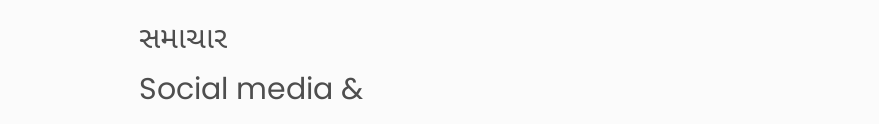સમાચાર
Social media &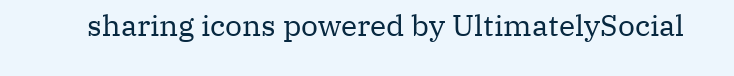sharing icons powered by UltimatelySocial